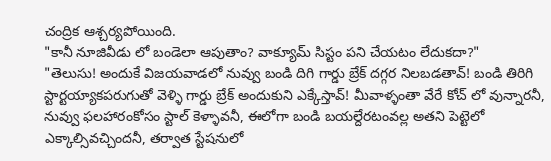చంద్రిక ఆశ్చర్యపోయింది.
"కానీ నూజివీడు లో బండెలా ఆపుతాం? వాక్యూమ్ సిస్టం పని చేయటం లేదుకదా?"
"తెలుసు! అందుకే విజయవాడలో నువ్వు బండి దిగి గార్డు బ్రేక్ దగ్గర నిలబడతావ్! బండి తిరిగి స్టార్టయ్యాకపరుగుతో వెళ్ళి గార్డు బ్రేక్ అందుకుని ఎక్కేస్తావ్! మీవాళ్ళంతా వేరే కోచ్ లో వున్నారనీ, నువ్వు ఫలహారంకోసం స్టాల్ కెళ్ళావనీ, ఈలోగా బండి బయల్దేరటంవల్ల అతని పెట్టెలో ఎక్కాల్సివచ్చిందనీ, తర్వాత స్టేషనులో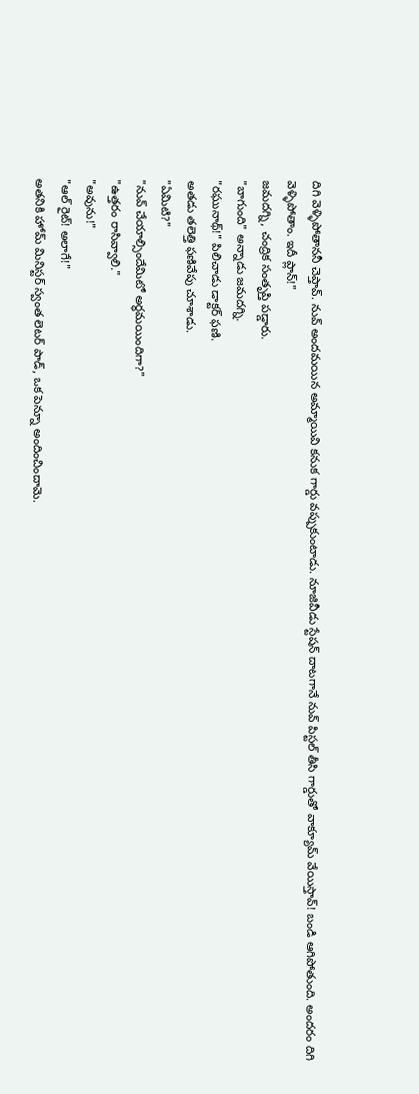దిగి వెళ్ళిపోతాననీ చెప్తావ్. నువ్ అందమయిన అమ్మాయివి కనుక గార్డు వప్పుకుంటాడు. నూజివీడు స్టేషన్ దాటగానే నువ్ పిస్టల్ తీసి గార్డుతో వాక్యూమ్ వేయిస్తావ్! బండి ఆగిపోతుంది. అందరం దిగి వెళ్ళిపోతాం. ఇదీ ప్లాన్!"
జమదగ్ని, చంద్రిక సంతృప్తి పడ్డారు.
"బాగుంది" అన్నాడు జమదగ్ని.
"రఘునాథ్!" పిలిచాడు డాక్టర్ ఫణి.
అతడు తలెత్తి ఫణివేపు చూశాడు.
"ఏమిటి?"
"నువ్ చేయాల్సిందేమిటో అర్ధమయిందిగా?"
"ఉత్తరం రాసివ్వాలి."
"అవును!"
"ఆల్ రైట్! అలాగే!"
అతనికి హోమ్ మినిస్టర్ స్వంత లెటర్ పాడ్, ఒక పెన్నూ అందించిందామె.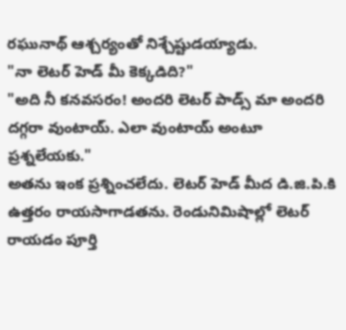రఘునాథ్ ఆశ్చర్యంతో నిశ్చేష్టుడయ్యాడు.
"నా లెటర్ హెడ్ మీ కెక్కడిది?"
"అది నీ కనవసరం! అందరి లెటర్ పాడ్స్ మా అందరి దగ్గరా వుంటాయ్. ఎలా వుంటాయ్ అంటూ ప్రశ్నలేయకు."
అతను ఇంక ప్రశ్నించలేదు. లెటర్ హెడ్ మీద డి.జి.పి.కి ఉత్తరం రాయసాగాడతను. రెండునిమిషాల్లో లెటర్ రాయడం పూర్తి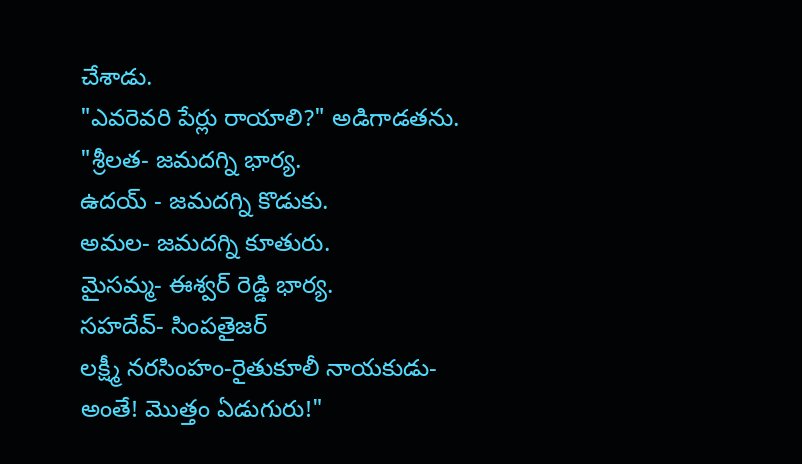చేశాడు.
"ఎవరెవరి పేర్లు రాయాలి?" అడిగాడతను.
"శ్రీలత- జమదగ్ని భార్య.
ఉదయ్ - జమదగ్ని కొడుకు.
అమల- జమదగ్ని కూతురు.
మైసమ్మ- ఈశ్వర్ రెడ్డి భార్య.
సహదేవ్- సింపతైజర్
లక్ష్మీ నరసింహం-రైతుకూలీ నాయకుడు-
అంతే! మొత్తం ఏడుగురు!"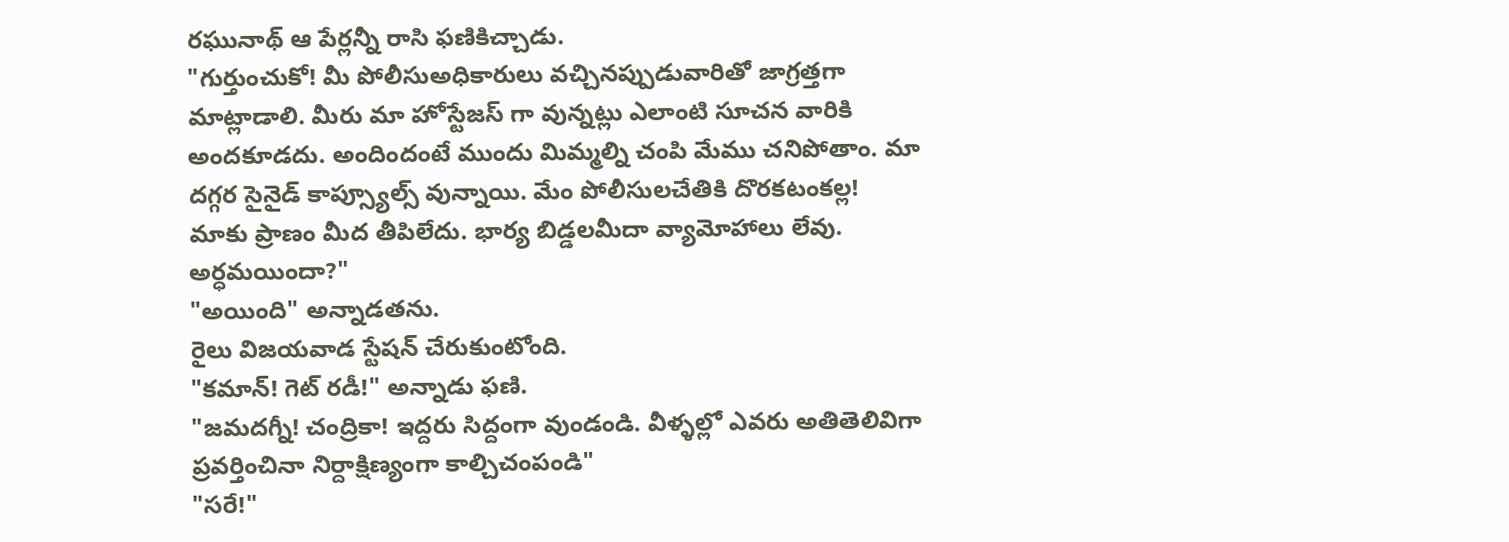రఘునాథ్ ఆ పేర్లన్నీ రాసి ఫణికిచ్చాడు.
"గుర్తుంచుకో! మీ పోలీసుఅధికారులు వచ్చినప్పుడువారితో జాగ్రత్తగా మాట్లాడాలి. మీరు మా హోస్టేజస్ గా వున్నట్లు ఎలాంటి సూచన వారికి అందకూడదు. అందిందంటే ముందు మిమ్మల్ని చంపి మేము చనిపోతాం. మా దగ్గర సైనైడ్ కాప్స్యూల్స్ వున్నాయి. మేం పోలీసులచేతికి దొరకటంకల్ల! మాకు ప్రాణం మీద తీపిలేదు. భార్య బిడ్డలమీదా వ్యామోహాలు లేవు. అర్ధమయిందా?"
"అయింది" అన్నాడతను.
రైలు విజయవాడ స్టేషన్ చేరుకుంటోంది.
"కమాన్! గెట్ రడీ!" అన్నాడు ఫణి.
"జమదగ్నీ! చంద్రికా! ఇద్దరు సిద్దంగా వుండండి. వీళ్ళల్లో ఎవరు అతితెలివిగా ప్రవర్తించినా నిర్దాక్షిణ్యంగా కాల్చిచంపండి"
"సరే!"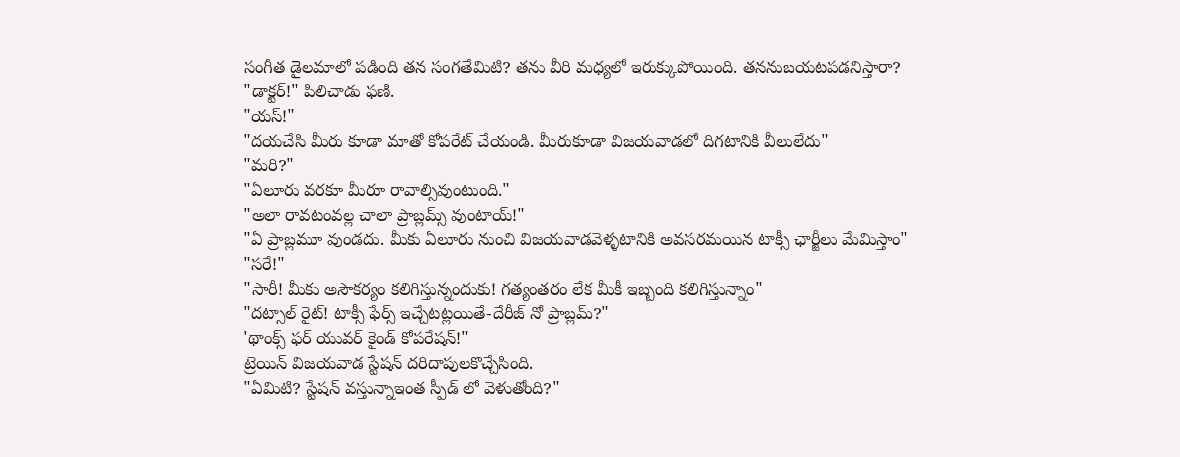సంగీత డైలమాలో పడింది తన సంగతేమిటి? తను వీరి మధ్యలో ఇరుక్కుపోయింది. తననుబయటపడనిస్తారా?
"డాక్టర్!" పిలిచాడు ఫణి.
"యస్!"
"దయచేసి మీరు కూడా మాతో కోపరేట్ చేయండి. మీరుకూడా విజయవాడలో దిగటానికి వీలులేదు"
"మరి?"
"ఏలూరు వరకూ మీరూ రావాల్సివుంటుంది."
"అలా రావటంవల్ల చాలా ప్రాబ్లమ్స్ వుంటాయ్!"
"ఏ ప్రాబ్లమూ వుండదు. మీకు ఏలూరు నుంచి విజయవాడవెళ్ళటానికి అవసరమయిన టాక్సీ ఛార్జీలు మేమిస్తాం"
"సరే!"
"సారీ! మీకు అసౌకర్యం కలిగిస్తున్నందుకు! గత్యంతరం లేక మీకీ ఇబ్బంది కలిగిస్తున్నాం"
"దట్సాల్ రైట్! టాక్సీ ఫేర్స్ ఇచ్చేటట్లయితే-దేరీజ్ నో ప్రాబ్లమ్?"
'థాంక్స్ ఫర్ యువర్ కైండ్ కోపరేషన్!"
ట్రెయిన్ విజయవాడ స్టేషన్ దరిదాపులకొచ్చేసింది.
"ఏమిటి? స్టేషన్ వస్తున్నాఇంత స్పీడ్ లో వెళుతోంది?"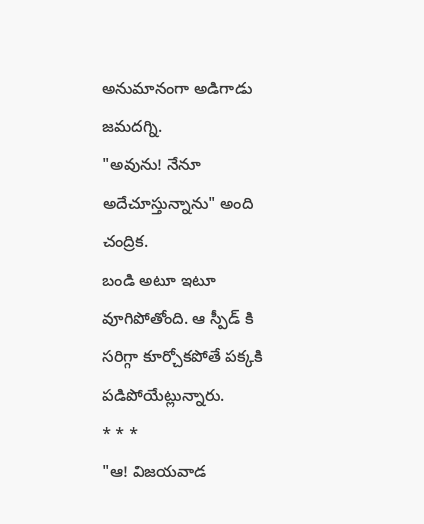అనుమానంగా అడిగాడు జమదగ్ని.
"అవును! నేనూ అదేచూస్తున్నాను" అంది చంద్రిక.
బండి అటూ ఇటూ వూగిపోతోంది. ఆ స్పీడ్ కి సరిగ్గా కూర్చోకపోతే పక్కకి పడిపోయేట్లున్నారు.
* * *
"ఆ! విజయవాడ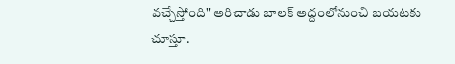వచ్చేస్తోంది" అరిచాడు బాలక్ అద్దంలోనుంచి బయటకు చూస్తూ.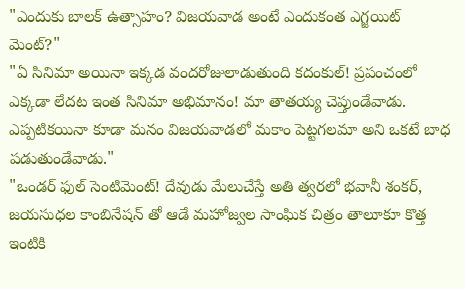"ఎందుకు బాలక్ ఉత్సాహం? విజయవాడ అంటే ఎందుకంత ఎగ్జయిట్ మెంట్?"
"ఏ సినిమా అయినా ఇక్కడ వందరోజులాడుతుంది కదంకుల్! ప్రపంచంలో ఎక్కడా లేదట ఇంత సినిమా అభిమానం! మా తాతయ్య చెప్తుండేవాడు. ఎప్పటికయినా కూడా మనం విజయవాడలో మకాం పెట్టగలమా అని ఒకటే బాధ పడుతుండేవాడు."
"ఒండర్ ఫుల్ సెంటిమెంట్! దేవుడు మేలుచేస్తే అతి త్వరలో భవానీ శంకర్, జయసుధల కాంబినేషన్ తో ఆడే మహోజ్వల సాంఘిక చిత్రం తాలూకూ కొత్త ఇంటికి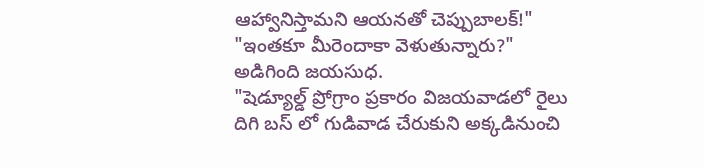ఆహ్వానిస్తామని ఆయనతో చెప్పుబాలక్!"
"ఇంతకూ మీరెందాకా వెళుతున్నారు?" అడిగింది జయసుధ.
"షెడ్యూల్డ్ ప్రోగ్రాం ప్రకారం విజయవాడలో రైలు దిగి బస్ లో గుడివాడ చేరుకుని అక్కడినుంచి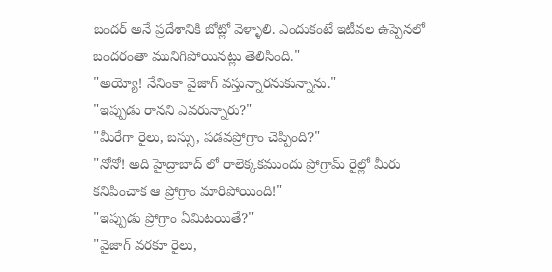బందర్ అనే ప్రదేశానికి బోట్లో వెళ్ళాలి. ఎందుకంటే ఇటీవల ఉప్పెనలో బందరంతా మునిగిపోయినట్లు తెలిసింది."
"అయ్యో! నేనింకా వైజాగ్ వస్తున్నారనుకున్నాను."
"ఇప్పుడు రానని ఎవరున్నారు?"
"మీరేగా రైలు, బస్సు, పడవప్రోగ్రాం చెప్పింది?"
"నోనో! అది హైద్రాబాద్ లో రాలెక్కకముందు ప్రోగ్రామ్ రైల్లో మీరు కనిపించాక ఆ ప్రోగ్రాం మారిపోయింది!"
"ఇప్పుడు ప్రోగ్రాం ఏమిటయితే?"
"వైజాగ్ వరకూ రైలు,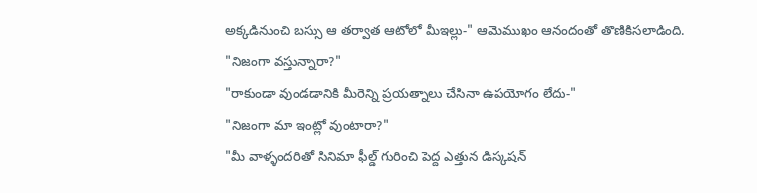అక్కడినుంచి బస్సు ఆ తర్వాత ఆటోలో మీఇల్లు-" ఆమెముఖం ఆనందంతో తొణికిసలాడింది.
"నిజంగా వస్తున్నారా?"
"రాకుండా వుండడానికి మీరెన్ని ప్రయత్నాలు చేసినా ఉపయోగం లేదు-"
"నిజంగా మా ఇంట్లో వుంటారా?"
"మీ వాళ్ళందరితో సినిమా ఫీల్డ్ గురించి పెద్ద ఎత్తున డిస్కషన్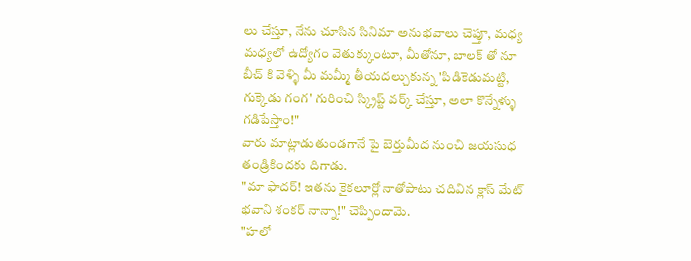లు చేస్తూ, నేను చూసిన సినిమా అనుభవాలు చెప్తూ, మధ్య మధ్యలో ఉద్యోగం వెతుక్కుంటూ, మీతోనూ, బాలక్ తో నూ బీచ్ కి వెళ్ళి మీ మమ్మీ తీయదల్చుకున్న 'పిడికెడుమట్టి, గుక్కెడు గంగ' గురించి స్క్రిప్ట్ వర్క్ చేస్తూ, అలా కొన్నేళ్ళు గడిపేస్తాం!"
వారు మాట్లాడుతుండగానే పై బెర్తుమీద నుంచి జయసుధ తండ్రికిందకు దిగాడు.
"మా ఫాదర్! ఇతను కైకలూర్లో నాతోపాటు చదివిన క్లాస్ మేట్ భవాని శంకర్ నాన్నా!" చెప్పిందామె.
"హలో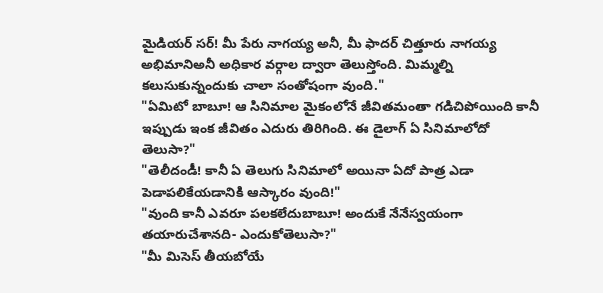మైడియర్ సర్! మీ పేరు నాగయ్య అనీ, మీ ఫాదర్ చిత్తూరు నాగయ్య అభిమానిఅనీ అధికార వర్గాల ద్వారా తెలుస్తోంది. మిమ్మల్ని కలుసుకున్నందుకు చాలా సంతోషంగా వుంది."
"ఏమిటో బాబూ! ఆ సినిమాల మైకంలోనే జీవితమంతా గడిచిపోయింది కానీ ఇప్పుడు ఇంక జీవితం ఎదురు తిరిగింది. ఈ డైలాగ్ ఏ సినిమాలోదో తెలుసా?"
"తెలీదండీ! కానీ ఏ తెలుగు సినిమాలో అయినా ఏదో పాత్ర ఎడా పెడాపలికేయడానికి ఆస్కారం వుంది!"
"వుంది కానీ ఎవరూ పలకలేదుబాబూ! అందుకే నేనేస్వయంగా తయారుచేశానది- ఎందుకోతెలుసా?"
"మీ మిసెస్ తీయబోయే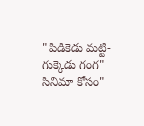"పిడికెడు మట్టి-గుక్కెడు గంగ" సినిమా కోసం"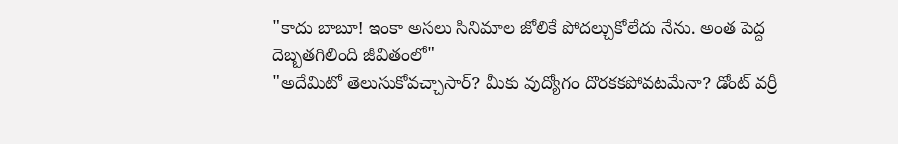"కాదు బాబూ! ఇంకా అసలు సినిమాల జోలికే పోదల్చుకోలేదు నేను. అంత పెద్ద దెబ్బతగిలింది జీవితంలో"
"అదేమిటో తెలుసుకోవచ్చాసార్? మీకు వుద్యోగం దొరకకపోవటమేనా? డోంట్ వర్రీ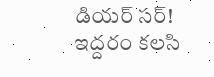డియర్ సర్! ఇద్దరం కలసి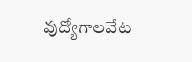వుద్యోగాలవేట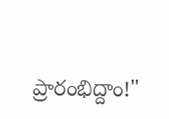ప్రారంభిద్దాం!"